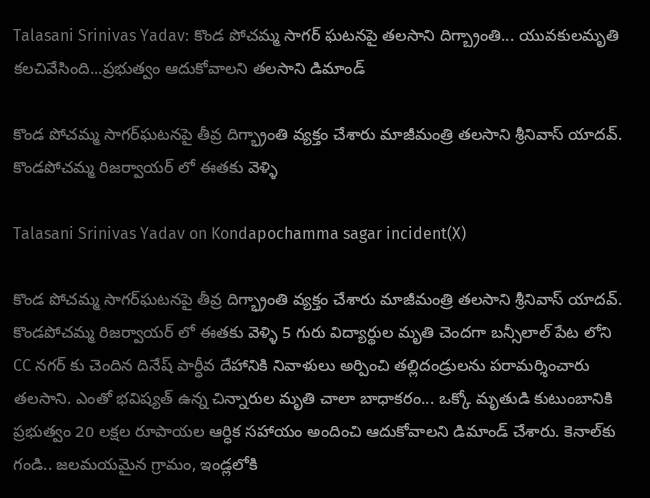Talasani Srinivas Yadav: కొండ పోచమ్మ సాగర్ ఘటనపై తలసాని దిగ్బ్రాంతి... యువకులమృతి కలచివేసింది...ప్రభుత్వం ఆదుకోవాలని తలసాని డిమాండ్

కొండ పోచమ్మ సాగర్‌ఘటనపై తీవ్ర దిగ్భ్రాంతి వ్యక్తం చేశారు మాజీమంత్రి తలసాని శ్రీనివాస్ యాదవ్. కొండపోచమ్మ రిజర్వాయర్ లో ఈతకు వెళ్ళి

Talasani Srinivas Yadav on Kondapochamma sagar incident(X)

కొండ పోచమ్మ సాగర్‌ఘటనపై తీవ్ర దిగ్భ్రాంతి వ్యక్తం చేశారు మాజీమంత్రి తలసాని శ్రీనివాస్ యాదవ్. కొండపోచమ్మ రిజర్వాయర్ లో ఈతకు వెళ్ళి 5 గురు విద్యార్థుల మృతి చెందగా బన్సీలాల్ పేట లోని CC నగర్ కు చెందిన దినేష్ పార్ధీవ దేహానికి నివాళులు అర్పించి తల్లిదండ్రులను పరామర్శించారు తలసాని. ఎంతో భవిష్యత్ ఉన్న చిన్నారుల మృతి చాలా బాధాకరం... ఒక్కో మృతుడి కుటుంబానికి ప్రభుత్వం 20 లక్షల రూపాయల ఆర్ధిక సహాయం అందించి ఆదుకోవాలని డిమాండ్ చేశారు. కెనాల్‌కు గండి.. జలమయమైన గ్రామం, ఇండ్లలోకి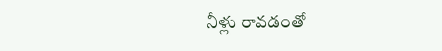నీళ్లు రావడంతో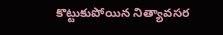కొట్టుకుపోయిన నిత్యావసర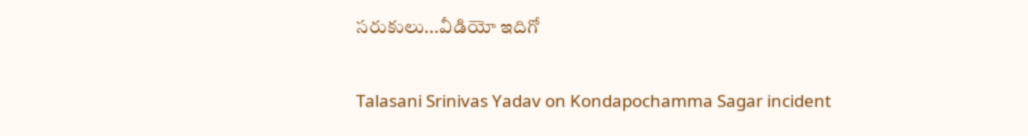సరుకులు...వీడియో ఇదిగో

Talasani Srinivas Yadav on Kondapochamma Sagar incident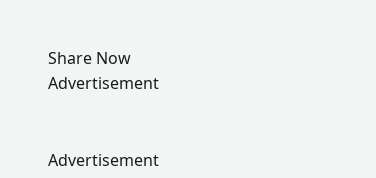Share Now
Advertisement


Advertisement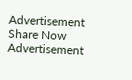Advertisement
Share Now
Advertisement